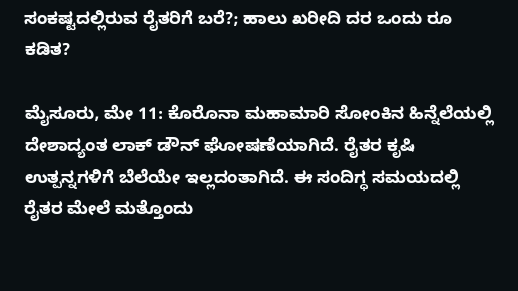ಸಂಕಷ್ಟದಲ್ಲಿರುವ ರೈತರಿಗೆ ಬರೆ?; ಹಾಲು ಖರೀದಿ ದರ ಒಂದು ರೂ ಕಡಿತ?

ಮೈಸೂರು, ಮೇ 11: ಕೊರೊನಾ ಮಹಾಮಾರಿ ಸೋಂಕಿನ ಹಿನ್ನೆಲೆಯಲ್ಲಿ ದೇಶಾದ್ಯಂತ ಲಾಕ್ ಡೌನ್ ಘೋಷಣೆಯಾಗಿದೆ. ರೈತರ ಕೃಷಿ ಉತ್ಪನ್ನಗಳಿಗೆ ಬೆಲೆಯೇ ಇಲ್ಲದಂತಾಗಿದೆ. ಈ ಸಂದಿಗ್ಧ ಸಮಯದಲ್ಲಿ ರೈತರ ಮೇಲೆ ಮತ್ತೊಂದು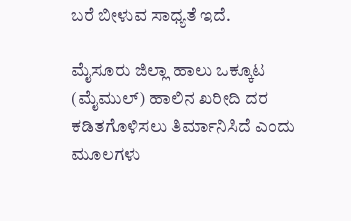ಬರೆ ಬೀಳುವ ಸಾಧ್ಯತೆ ಇದೆ.

ಮೈಸೂರು ಜಿಲ್ಲಾ ಹಾಲು ಒಕ್ಕೂಟ (ಮೈಮುಲ್) ಹಾಲಿನ ಖರೀದಿ ದರ ಕಡಿತಗೊಳಿಸಲು ತಿರ್ಮಾನಿಸಿದೆ ಎಂದು ಮೂಲಗಳು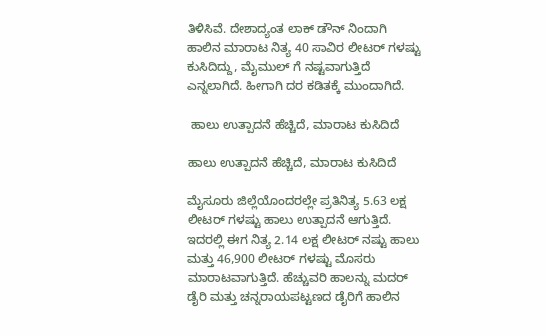ತಿಳಿಸಿವೆ. ದೇಶಾದ್ಯಂತ ಲಾಕ್‌ ಡೌನ್‌ ನಿಂದಾಗಿ ಹಾಲಿನ ಮಾರಾಟ ನಿತ್ಯ 40 ಸಾವಿರ ಲೀಟರ್‌ ಗಳಷ್ಟು ಕುಸಿದಿದ್ದು, ಮೈಮುಲ್ ಗೆ ನಷ್ಟವಾಗುತ್ತಿದೆ ಎನ್ನಲಾಗಿದೆ. ಹೀಗಾಗಿ ದರ ಕಡಿತಕ್ಕೆ ಮುಂದಾಗಿದೆ.

 ಹಾಲು ಉತ್ಪಾದನೆ ಹೆಚ್ಚಿದೆ, ಮಾರಾಟ ಕುಸಿದಿದೆ

ಹಾಲು ಉತ್ಪಾದನೆ ಹೆಚ್ಚಿದೆ, ಮಾರಾಟ ಕುಸಿದಿದೆ

ಮೈಸೂರು ಜಿಲ್ಲೆಯೊಂದರಲ್ಲೇ ಪ್ರತಿನಿತ್ಯ 5.63 ಲಕ್ಷ ಲೀಟರ್‌ ಗಳಷ್ಟು ಹಾಲು ಉತ್ಪಾದನೆ ಆಗುತ್ತಿದೆ. ಇದರಲ್ಲಿ ಈಗ ನಿತ್ಯ 2.14 ಲಕ್ಷ ಲೀಟರ್‌ ನಷ್ಟು ಹಾಲು ಮತ್ತು 46,900 ಲೀಟರ್‌ ಗಳಷ್ಟು ಮೊಸರು ಮಾರಾಟವಾಗುತ್ತಿದೆ. ಹೆಚ್ಚುವರಿ ಹಾಲನ್ನು ಮದರ್‌ ಡೈರಿ ಮತ್ತು ಚನ್ನರಾಯಪಟ್ಟಣದ ಡೈರಿಗೆ ಹಾಲಿನ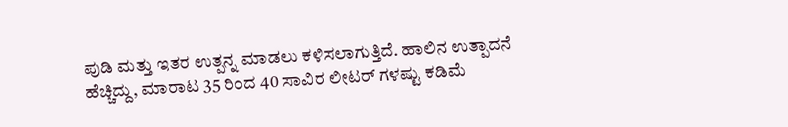ಪುಡಿ ಮತ್ತು ಇತರ ಉತ್ಪನ್ನ ಮಾಡಲು ಕಳಿಸಲಾಗುತ್ತಿದೆ. ಹಾಲಿನ ಉತ್ಪಾದನೆ ಹೆಚ್ಚಿದ್ದು, ಮಾರಾಟ 35 ರಿಂದ 40 ಸಾವಿರ ಲೀಟರ್‌ ಗಳಷ್ಟು ಕಡಿಮೆ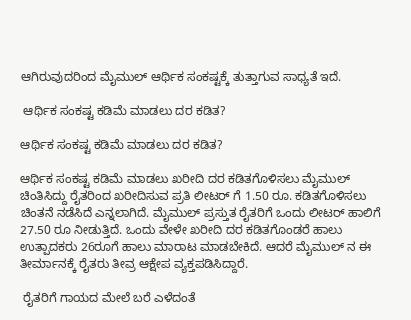ಆಗಿರುವುದರಿಂದ ಮೈಮುಲ್ ಆರ್ಥಿಕ ಸಂಕಷ್ಟಕ್ಕೆ ತುತ್ತಾಗುವ ಸಾಧ್ಯತೆ ಇದೆ.

 ಆರ್ಥಿಕ ಸಂಕಷ್ಟ ಕಡಿಮೆ ಮಾಡಲು ದರ ಕಡಿತ?

ಆರ್ಥಿಕ ಸಂಕಷ್ಟ ಕಡಿಮೆ ಮಾಡಲು ದರ ಕಡಿತ?

ಆರ್ಥಿಕ ಸಂಕಷ್ಟ ಕಡಿಮೆ ಮಾಡಲು ಖರೀದಿ ದರ ಕಡಿತಗೊಳಿಸಲು ಮೈಮುಲ್ ಚಿಂತಿಸಿದ್ದು ರೈತರಿಂದ ಖರೀದಿಸುವ ಪ್ರತಿ ಲೀಟರ್ ಗೆ 1.50 ರೂ. ಕಡಿತಗೊಳಿಸಲು ಚಿಂತನೆ ನಡೆಸಿದೆ ಎನ್ನಲಾಗಿದೆ. ಮೈಮುಲ್ ಪ್ರಸ್ತುತ ರೈತರಿಗೆ ಒಂದು ಲೀಟರ್ ಹಾಲಿಗೆ 27.50 ರೂ ನೀಡುತ್ತಿದೆ. ಒಂದು ವೇಳೇ ಖರೀದಿ ದರ ಕಡಿತಗೊಂಡರೆ ಹಾಲು ಉತ್ಪಾದಕರು 26ರೂಗೆ ಹಾಲು ಮಾರಾಟ ಮಾಡಬೇಕಿದೆ. ಆದರೆ ಮೈಮುಲ್ ನ ಈ ತೀರ್ಮಾನಕ್ಕೆ ರೈತರು ತೀವ್ರ ಆಕ್ಷೇಪ ವ್ಯಕ್ತಪಡಿಸಿದ್ದಾರೆ.

 ರೈತರಿಗೆ ಗಾಯದ ಮೇಲೆ ಬರೆ ಎಳೆದಂತೆ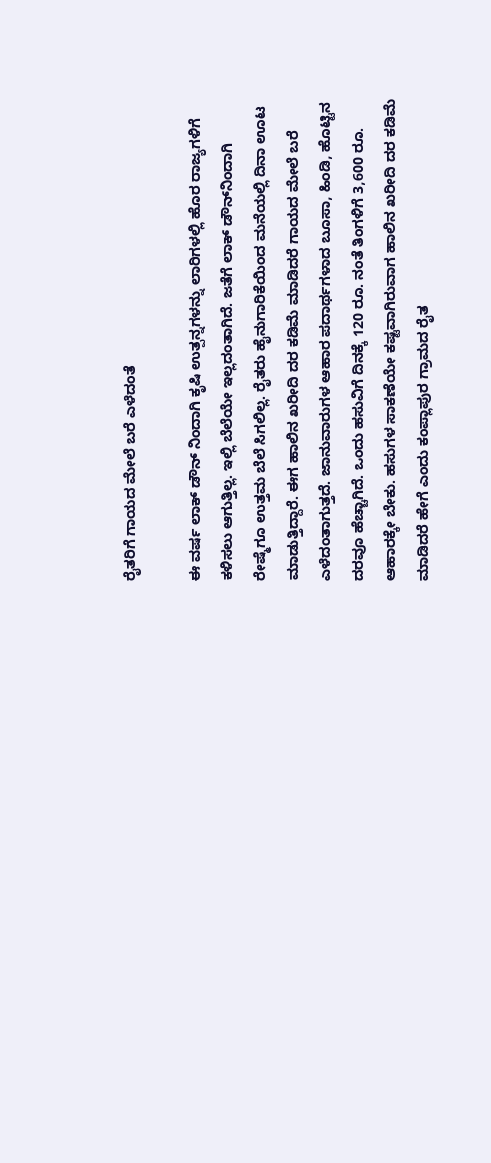ರೈತರಿಗೆ ಗಾಯದ ಮೇಲೆ ಬರೆ ಎಳೆದಂತೆ

ಈ ವರ್ಷ ಲಾಕ್‌ ಡೌನ್‌ ನಿಂದಾಗಿ ಕೃಷಿ ಉತ್ಪನ್ನಗಳನ್ನು ಲಾರಿಗಳಲ್ಲಿ ಹೊರ ರಾಜ್ಯಗಳಿಗೆ ಕಳಿಸಲು ಆಗುತ್ತಿಲ್ಲ. ಇಲ್ಲಿ ಬೆಲೆಯೇ ಇಲ್ಲದಂತಾಗಿದೆ. ಜತೆಗೆ ಲಾಕ್‌ ಡೌನ್‌ನಿಂದಾಗಿ ರೇಷ್ಮೆಗೂ ಉತ್ತಮ ಬೆಲೆ ಸಿಗಲಿಲ್ಲ. ರೈತರು ಹೈನುಗಾರಿಕೆಯಿಂದ ಮನೆಯಲ್ಲಿ ದಿನಾ ಊಟ ಮಾಡುತ್ತಿದ್ದಾರೆ. ಈಗ ಹಾಲಿನ ಖರೀದಿ ದರ ಕಡಿಮೆ ಮಾಡಿದರೆ ಗಾಯದ ಮೇಲೆ ಬರೆ ಎಳೆದಂತಾಗುತ್ತದೆ. ಜಾನುವಾರುಗಳ ಆಹಾರ ಪದಾರ್ಥಗಳಾದ ಬೂಸಾ, ಹಿಂಡಿ, ಹೊಟ್ಟಿನ ದರವೂ ಹೆಚ್ಚಾಗಿದೆ. ಒಂದು ಹಸುವಿಗೆ ದಿನಕ್ಕೆ 120 ರೂ. ನಂತೆ ತಿಂಗಳಿಗೆ 3,600 ರೂ. ಆಹಾರಕ್ಕೇ ಬೇಕು. ಹಸುಗಳ ಸಾಕಣೆಯೇ ಕಷ್ಟವಾಗಿರುವಾಗ ಹಾಲಿನ ಖರೀದಿ ದರ ಕಡಿಮೆ ಮಾಡಿದರೆ ಹೇಗೆ ಎಂದು ಕಂಪ್ಲಾಪುರ ಗ್ರಾಮದ ರೈತ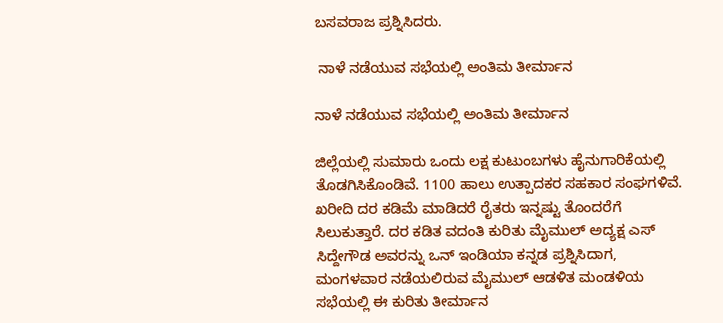ಬಸವರಾಜ ಪ್ರಶ್ನಿಸಿದರು.

 ನಾಳೆ ನಡೆಯುವ ಸಭೆಯಲ್ಲಿ ಅಂತಿಮ ತೀರ್ಮಾನ

ನಾಳೆ ನಡೆಯುವ ಸಭೆಯಲ್ಲಿ ಅಂತಿಮ ತೀರ್ಮಾನ

ಜಿಲ್ಲೆಯಲ್ಲಿ ಸುಮಾರು ಒಂದು ಲಕ್ಷ ಕುಟುಂಬಗಳು ಹೈನುಗಾರಿಕೆಯಲ್ಲಿ ತೊಡಗಿಸಿಕೊಂಡಿವೆ. 1100 ಹಾಲು ಉತ್ಪಾದಕರ ಸಹಕಾರ ಸಂಘಗಳಿವೆ. ಖರೀದಿ ದರ ಕಡಿಮೆ ಮಾಡಿದರೆ ರೈತರು ಇನ್ನಷ್ಟು ತೊಂದರೆಗೆ ಸಿಲುಕುತ್ತಾರೆ. ದರ ಕಡಿತ ವದಂತಿ ಕುರಿತು ಮೈಮುಲ್ ಅದ್ಯಕ್ಷ ಎಸ್‌ ಸಿದ್ದೇಗೌಡ ಅವರನ್ನು ಒನ್ ಇಂಡಿಯಾ ಕನ್ನಡ ಪ್ರಶ್ನಿಸಿದಾಗ, ಮಂಗಳವಾರ ನಡೆಯಲಿರುವ ಮೈಮುಲ್ ಆಡಳಿತ ಮಂಡಳಿಯ ಸಭೆಯಲ್ಲಿ ಈ ಕುರಿತು ತೀರ್ಮಾನ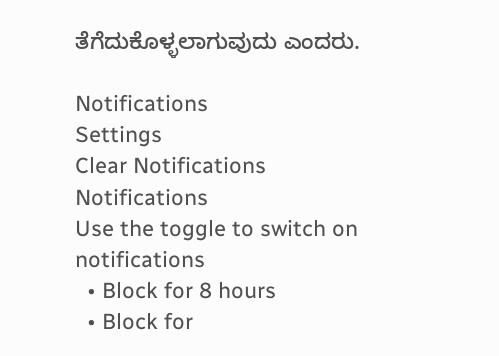ತೆಗೆದುಕೊಳ್ಳಲಾಗುವುದು ಎಂದರು.

Notifications
Settings
Clear Notifications
Notifications
Use the toggle to switch on notifications
  • Block for 8 hours
  • Block for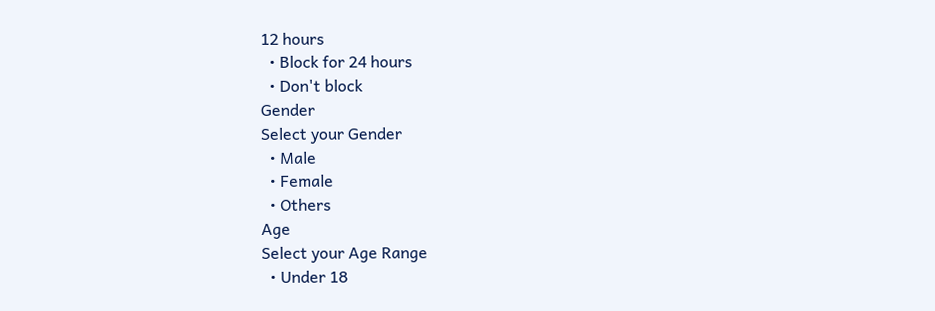12 hours
  • Block for 24 hours
  • Don't block
Gender
Select your Gender
  • Male
  • Female
  • Others
Age
Select your Age Range
  • Under 18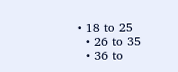• 18 to 25
  • 26 to 35
  • 36 to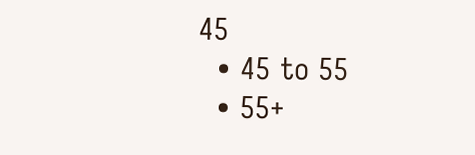45
  • 45 to 55
  • 55+